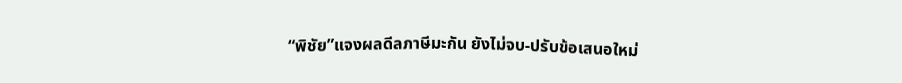“พิชัย”แจงผลดีลภาษีมะกัน ยังไม่จบ-ปรับข้อเสนอใหม่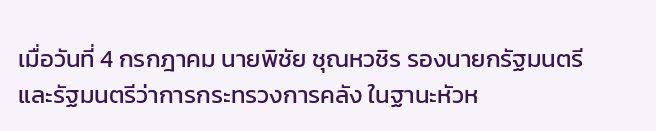เมื่อวันที่ 4 กรกฎาคม นายพิชัย ชุณหวชิร รองนายกรัฐมนตรีและรัฐมนตรีว่าการกระทรวงการคลัง ในฐานะหัวห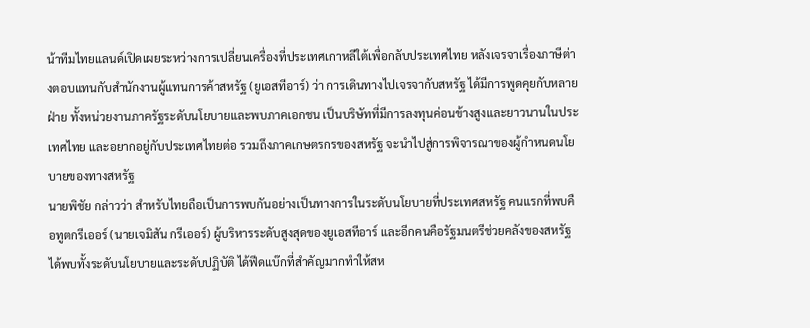น้าทีมไทยแลนด์เปิดเผยระหว่างการเปลี่ยนเครื่องที่ประเทศเกาหลีใต้เพื่อกลับประเทศไทย หลังเจรจาเรื่องภาษีต่างตอบแทนกับสำนักงานผู้แทนการค้าสหรัฐ (ยูเอสทีอาร์) ว่า การเดินทางไปเจรจากับสหรัฐ ได้มีการพูดคุยกับหลายฝ่าย ทั้งหน่วยงานภาครัฐระดับนโยบายและพบภาคเอกชน เป็นบริษัทที่มีการลงทุนค่อนข้างสูงและยาวนานในประเทศไทย และอยากอยู่กับประเทศไทยต่อ รวมถึงภาคเกษตรกรของสหรัฐ จะนำไปสู่การพิจารณาของผู้กำหนดนโยบายของทางสหรัฐ
นายพิชัย กล่าวว่า สำหรับไทยถือเป็นการพบกันอย่างเป็นทางการในระดับนโยบายที่ประเทศสหรัฐ คนแรกที่พบคือทูตกรีเออร์ (นายเจมิสัน กรีเออร์) ผู้บริหารระดับสูงสุดของยูเอสทีอาร์ และอีกคนคือรัฐมนตรีช่วยคลังของสหรัฐ ได้พบทั้งระดับนโยบายและระดับปฏิบัติ ได้ฟีดแบ๊กที่สำคัญมากทำให้สห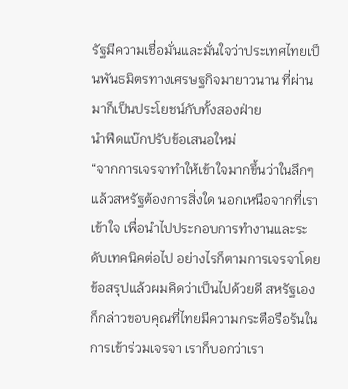รัฐมีความเชื่อมั่นและมั่นใจว่าประเทศไทยเป็นพันธมิตรทางเศรษฐกิจมายาวนาน ที่ผ่านมาก็เป็นประโยชน์กับทั้งสองฝ่าย
นำฟีดแบ๊กปรับข้อเสนอใหม่
“จากการเจรจาทำให้เข้าใจมากขึ้นว่าในลึกๆ แล้วสหรัฐต้องการสิ่งใด นอกเหนือจากที่เราเข้าใจ เพื่อนำไปประกอบการทำงานและระดับเทคนิคต่อไป อย่างไรก็ตามการเจรจาโดยข้อสรุปแล้วผมคิดว่าเป็นไปด้วยดี สหรัฐเองก็กล่าวขอบคุณที่ไทยมีความกระตือรือร้นในการเข้าร่วมเจรจา เราก็บอกว่าเรา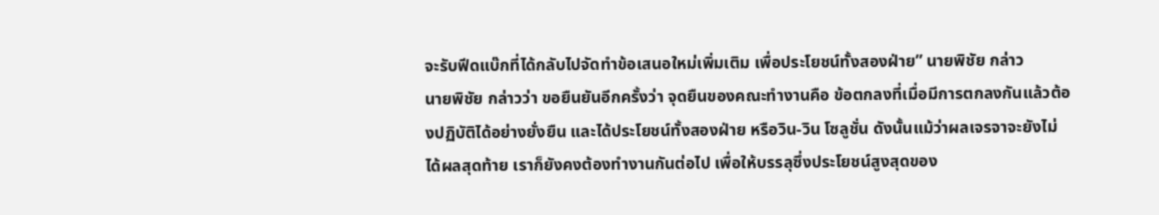จะรับฟีดแบ๊กที่ได้กลับไปจัดทำข้อเสนอใหม่เพิ่มเติม เพื่อประโยชน์ทั้งสองฝ่าย” นายพิชัย กล่าว
นายพิชัย กล่าวว่า ขอยืนยันอีกครั้งว่า จุดยืนของคณะทำงานคือ ข้อตกลงที่เมื่อมีการตกลงกันแล้วต้องปฏิบัติได้อย่างยั่งยืน และได้ประโยชน์ทั้งสองฝ่าย หรือวิน-วิน โซลูชั่น ดังนั้นแม้ว่าผลเจรจาจะยังไม่ได้ผลสุดท้าย เราก็ยังคงต้องทำงานกันต่อไป เพื่อให้บรรลุซึ่งประโยชน์สูงสุดของ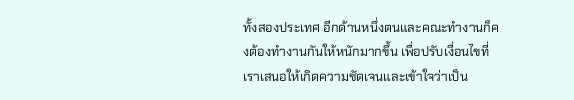ทั้งสองประเทศ อีกด้านหนึ่งตนและคณะทำงานก็คงต้องทำงานกันให้หนักมากขึ้น เพื่อปรับเงื่อนไขที่เราเสนอให้เกิดความชัดเจนและเข้าใจว่าเป็น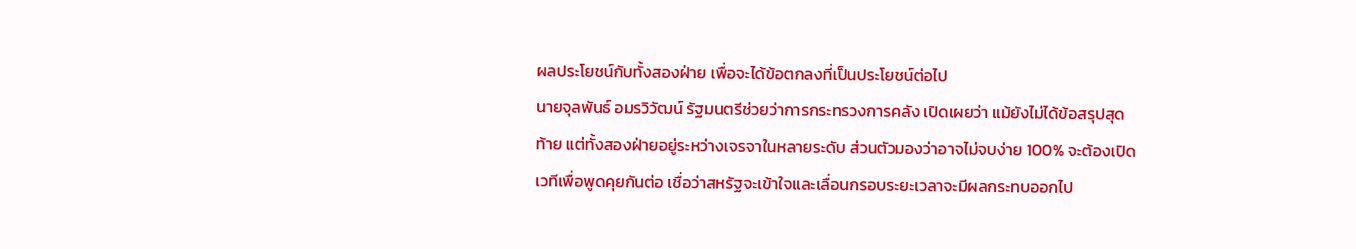ผลประโยชน์กับทั้งสองฝ่าย เพื่อจะได้ข้อตกลงที่เป็นประโยชน์ต่อไป
นายจุลพันธ์ อมรวิวัฒน์ รัฐมนตรีช่วยว่าการกระทรวงการคลัง เปิดเผยว่า แม้ยังไม่ได้ข้อสรุปสุดท้าย แต่ทั้งสองฝ่ายอยู่ระหว่างเจรจาในหลายระดับ ส่วนตัวมองว่าอาจไม่จบง่าย 100% จะต้องเปิดเวทีเพื่อพูดคุยกันต่อ เชื่อว่าสหรัฐจะเข้าใจและเลื่อนกรอบระยะเวลาจะมีผลกระทบออกไป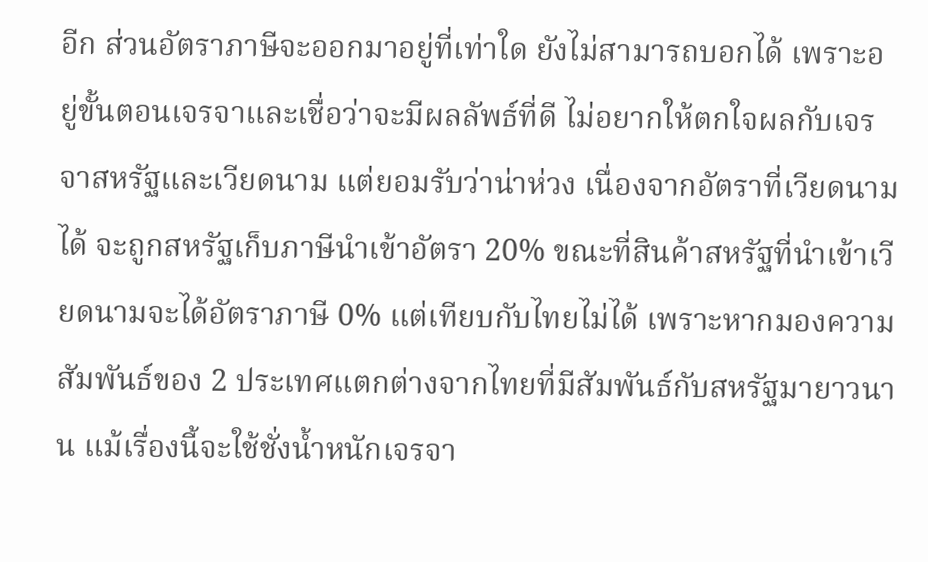อีก ส่วนอัตราภาษีจะออกมาอยู่ที่เท่าใด ยังไม่สามารถบอกได้ เพราะอยู่ขั้นตอนเจรจาและเชื่อว่าจะมีผลลัพธ์ที่ดี ไม่อยากให้ตกใจผลกับเจรจาสหรัฐและเวียดนาม แต่ยอมรับว่าน่าห่วง เนื่องจากอัตราที่เวียดนามได้ จะถูกสหรัฐเก็บภาษีนำเข้าอัตรา 20% ขณะที่สินค้าสหรัฐที่นำเข้าเวียดนามจะได้อัตราภาษี 0% แต่เทียบกับไทยไม่ได้ เพราะหากมองความสัมพันธ์ของ 2 ประเทศแตกต่างจากไทยที่มีสัมพันธ์กับสหรัฐมายาวนาน แม้เรื่องนี้จะใช้ชั่งน้ำหนักเจรจา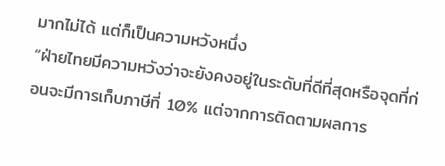มากไม่ได้ แต่ก็เป็นความหวังหนึ่ง
“ฝ่ายไทยมีความหวังว่าจะยังคงอยู่ในระดับที่ดีที่สุดหรือจุดที่ก่อนจะมีการเก็บภาษีที่ 10% แต่จากการติดตามผลการ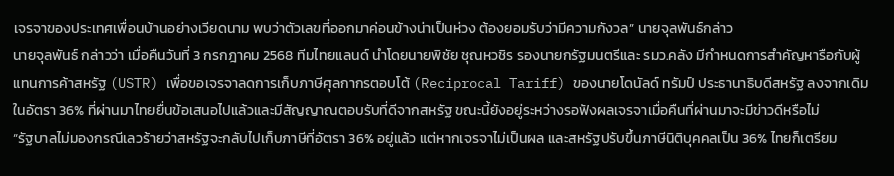เจรจาของประเทศเพื่อนบ้านอย่างเวียดนาม พบว่าตัวเลขที่ออกมาค่อนข้างน่าเป็นห่วง ต้องยอมรับว่ามีความกังวล” นายจุลพันธ์กล่าว
นายจุลพันธ์ กล่าวว่า เมื่อคืนวันที่ 3 กรกฎาคม 2568 ทีมไทยแลนด์ นำโดยนายพิชัย ชุณหวชิร รองนายกรัฐมนตรีและ รมว.คลัง มีกำหนดการสำคัญหารือกับผู้แทนการค้าสหรัฐ (USTR) เพื่อขอเจรจาลดการเก็บภาษีศุลกากรตอบโต้ (Reciprocal Tariff) ของนายโดนัลด์ ทรัมป์ ประธานาธิบดีสหรัฐ ลงจากเดิมในอัตรา 36% ที่ผ่านมาไทยยื่นข้อเสนอไปแล้วและมีสัญญาณตอบรับที่ดีจากสหรัฐ ขณะนี้ยังอยู่ระหว่างรอฟังผลเจรจาเมื่อคืนที่ผ่านมาจะมีข่าวดีหรือไม่
“รัฐบาลไม่มองกรณีเลวร้ายว่าสหรัฐจะกลับไปเก็บภาษีที่อัตรา 36% อยู่แล้ว แต่หากเจรจาไม่เป็นผล และสหรัฐปรับขึ้นภาษีนิติบุคคลเป็น 36% ไทยก็เตรียม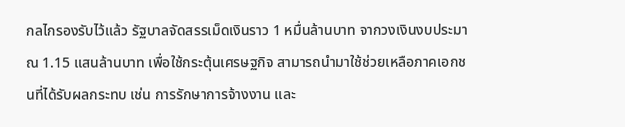กลไกรองรับไว้แล้ว รัฐบาลจัดสรรเม็ดเงินราว 1 หมื่นล้านบาท จากวงเงินงบประมาณ 1.15 แสนล้านบาท เพื่อใช้กระตุ้นเศรษฐกิจ สามารถนำมาใช้ช่วยเหลือภาคเอกชนที่ได้รับผลกระทบ เช่น การรักษาการจ้างงาน และ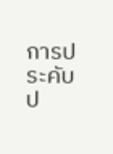การประคับป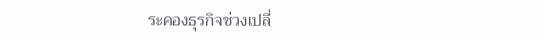ระคองธุรกิจช่วงเปลี่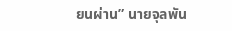ยนผ่าน” นายจุลพัน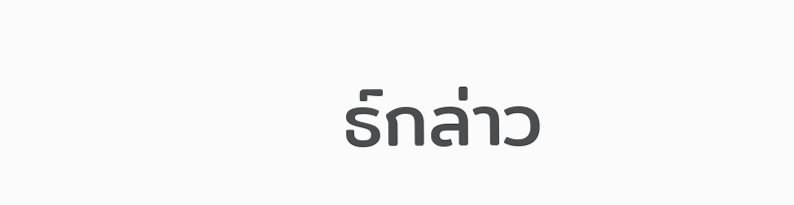ธ์กล่าว